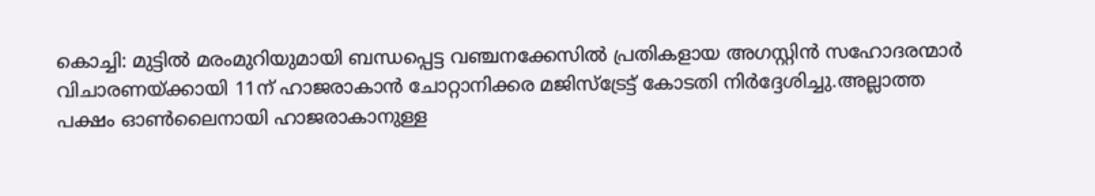കൊച്ചി: മുട്ടിൽ മരംമുറിയുമായി ബന്ധപ്പെട്ട വഞ്ചനക്കേസിൽ പ്രതികളായ അഗസ്റ്റിൻ സഹോദരന്മാർ വിചാരണയ്ക്കായി 11ന് ഹാജരാകാൻ ചോറ്റാനിക്കര മജിസ്ട്രേട്ട് കോടതി നിർദ്ദേശിച്ചു.അല്ലാത്ത പക്ഷം ഓൺലൈനായി ഹാജരാകാനുള്ള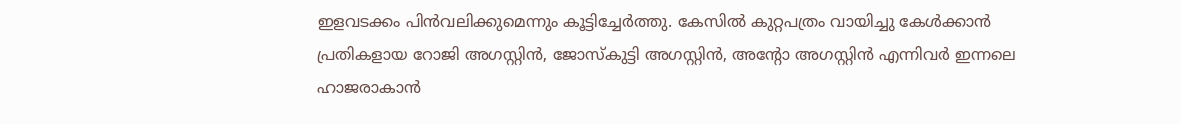ഇളവടക്കം പിൻവലിക്കുമെന്നും കൂട്ടിച്ചേർത്തു. കേസിൽ കുറ്റപത്രം വായിച്ചു കേൾക്കാൻ പ്രതികളായ റോജി അഗസ്റ്റിൻ, ജോസ്കുട്ടി അഗസ്റ്റിൻ, അന്റോ അഗസ്റ്റിൻ എന്നിവർ ഇന്നലെ ഹാജരാകാൻ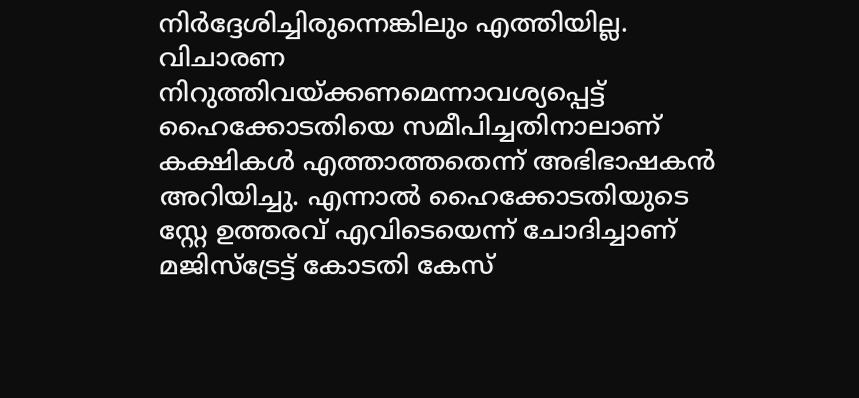നിർദ്ദേശിച്ചിരുന്നെങ്കിലും എത്തിയില്ല. വിചാരണ നിറുത്തിവയ്ക്കണമെന്നാവശ്യപ്പെട്ട് ഹൈക്കോടതിയെ സമീപിച്ചതിനാലാണ് കക്ഷികൾ എത്താത്തതെന്ന് അഭിഭാഷകൻ അറിയിച്ചു. എന്നാൽ ഹൈക്കോടതിയുടെ സ്റ്റേ ഉത്തരവ് എവിടെയെന്ന് ചോദിച്ചാണ് മജിസ്ട്രേട്ട് കോടതി കേസ്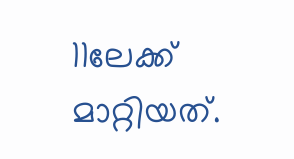11ലേക്ക് മാറ്റിയത്.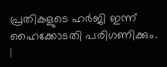പ്രതികളുടെ ഹർജി ഇന്ന് ഹൈക്കോടതി പരിഗണിക്കും.
|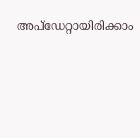അപ്ഡേറ്റായിരിക്കാം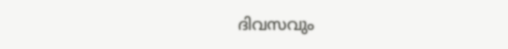ദിവസവും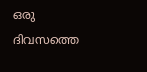ഒരു ദിവസത്തെ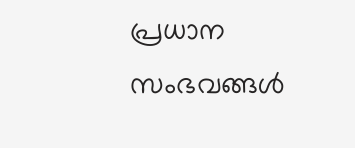പ്രധാന സംഭവങ്ങൾ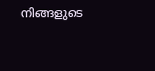നിങ്ങളുടെ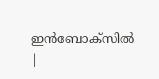ഇൻബോക്സിൽ |